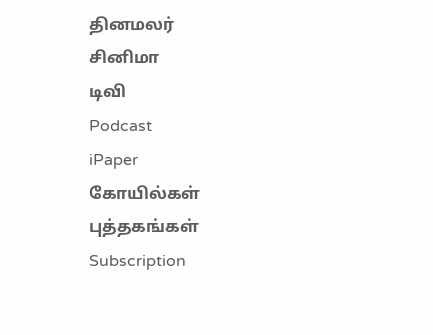தினமலர்
சினிமா
டிவி
Podcast
iPaper
கோயில்கள்
புத்தகங்கள்
Subscription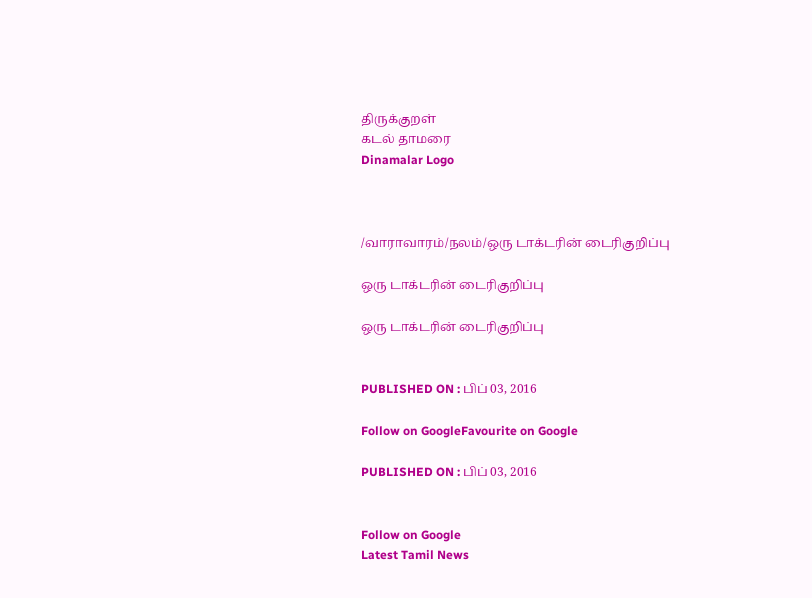திருக்குறள்
கடல் தாமரை
Dinamalar Logo



/வாராவாரம்/நலம்/ஒரு டாக்டரின் டைரிகுறிப்பு

ஒரு டாக்டரின் டைரிகுறிப்பு

ஒரு டாக்டரின் டைரிகுறிப்பு


PUBLISHED ON : பிப் 03, 2016

Follow on GoogleFavourite on Google

PUBLISHED ON : பிப் 03, 2016


Follow on Google
Latest Tamil News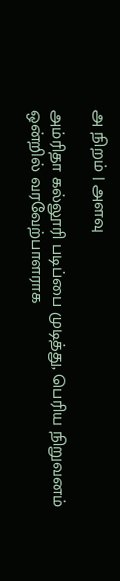அ நிறம் | அளவு

அம்ரிதா கல்லூரி படிப்பை முடித்து, பெரிய நிறுவனம் ஒன்றில் வரவேற்பாளராக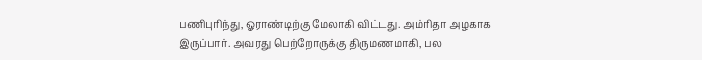பணிபுரிந்து, ஓராண்டிற்கு மேலாகி விட்டது. அம்ரிதா அழகாக இருப்பார். அவரது பெற்றோருக்கு திருமணமாகி, பல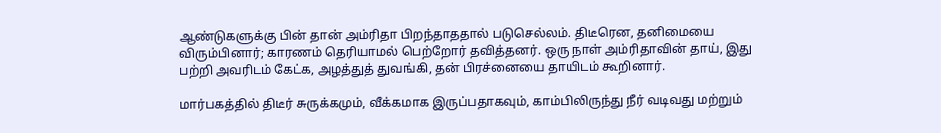ஆண்டுகளுக்கு பின் தான் அம்ரிதா பிறந்தாததால் படுசெல்லம். திடீரென, தனிமையை விரும்பினார்; காரணம் தெரியாமல் பெற்றோர் தவித்தனர். ஒரு நாள் அம்ரிதாவின் தாய், இது பற்றி அவரிடம் கேட்க, அழத்துத் துவங்கி, தன் பிரச்னையை தாயிடம் கூறினார்.

மார்பகத்தில் திடீர் சுருக்கமும், வீக்கமாக இருப்பதாகவும், காம்பிலிருந்து நீர் வடிவது மற்றும்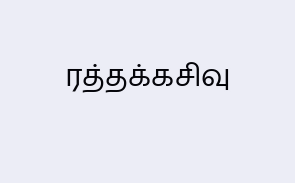ரத்தக்கசிவு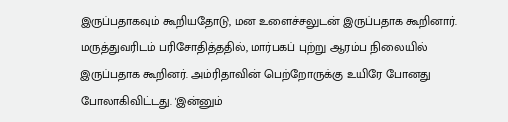இருப்பதாகவும் கூறியதோடு, மன உளைச்சலுடன் இருப்பதாக கூறினார். மருத்துவரிடம் பரிசோதித்ததில், மார்பகப் புற்று ஆரம்ப நிலையில் இருப்பதாக கூறினர். அம்ரிதாவின் பெற்றோருக்கு உயிரே போனது போலாகிவிட்டது. 'இன்னும்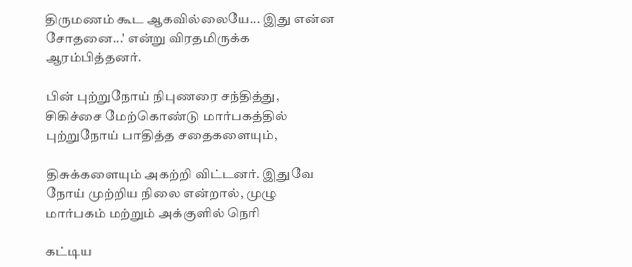திருமணம் கூட ஆகவில்லையே... இது என்ன சோதனை...' என்று விரதமிருக்க ஆரம்பித்தனர்.

பின் புற்றுநோய் நிபுணரை சந்தித்து, சிகிச்சை மேற்கொண்டு மார்பகத்தில் புற்றுநோய் பாதித்த சதைகளையும்,

திசுக்களையும் அகற்றி விட்டனர். இதுவே நோய் முற்றிய நிலை என்றால், முழு மார்பகம் மற்றும் அக்குளில் நெரி

கட்டிய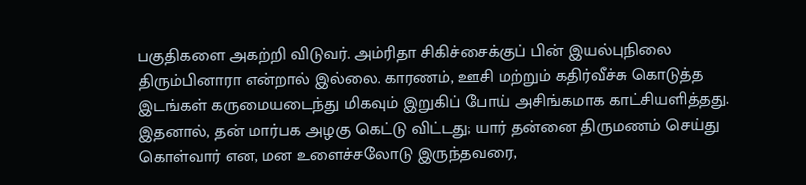பகுதிகளை அகற்றி விடுவர். அம்ரிதா சிகிச்சைக்குப் பின் இயல்புநிலை திரும்பினாரா என்றால் இல்லை. காரணம், ஊசி மற்றும் கதிர்வீச்சு கொடுத்த இடங்கள் கருமையடைந்து மிகவும் இறுகிப் போய் அசிங்கமாக காட்சியளித்தது. இதனால், தன் மார்பக அழகு கெட்டு விட்டது; யார் தன்னை திருமணம் செய்து கொள்வார் என, மன உளைச்சலோடு இருந்தவரை,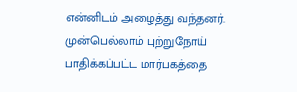என்னிடம் அழைத்து வந்தனர். முன்பெல்லாம் புற்றுநோய் பாதிக்கப்பட்ட மார்பகத்தை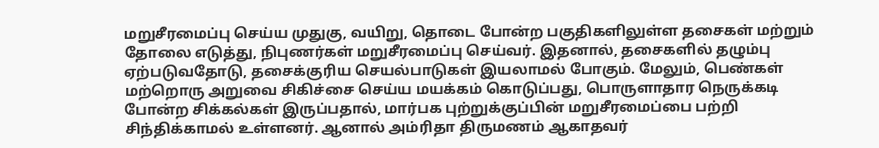மறுசீரமைப்பு செய்ய முதுகு, வயிறு, தொடை போன்ற பகுதிகளிலுள்ள தசைகள் மற்றும் தோலை எடுத்து, நிபுணர்கள் மறுசீரமைப்பு செய்வர். இதனால், தசைகளில் தழும்பு ஏற்படுவதோடு, தசைக்குரிய செயல்பாடுகள் இயலாமல் போகும். மேலும், பெண்கள் மற்றொரு அறுவை சிகிச்சை செய்ய மயக்கம் கொடுப்பது, பொருளாதார நெருக்கடி போன்ற சிக்கல்கள் இருப்பதால், மார்பக புற்றுக்குப்பின் மறுசீரமைப்பை பற்றி சிந்திக்காமல் உள்ளனர். ஆனால் அம்ரிதா திருமணம் ஆகாதவர்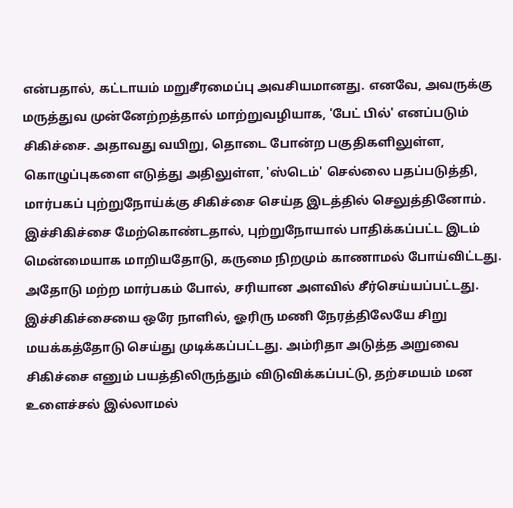என்பதால், கட்டாயம் மறுசீரமைப்பு அவசியமானது. எனவே, அவருக்கு மருத்துவ முன்னேற்றத்தால் மாற்றுவழியாக, 'பேட் பில்' எனப்படும் சிகிச்சை. அதாவது வயிறு, தொடை போன்ற பகுதிகளிலுள்ள, கொழுப்புகளை எடுத்து அதிலுள்ள, 'ஸ்டெம்' செல்லை பதப்படுத்தி, மார்பகப் புற்றுநோய்க்கு சிகிச்சை செய்த இடத்தில் செலுத்தினோம். இச்சிகிச்சை மேற்கொண்டதால், புற்றுநோயால் பாதிக்கப்பட்ட இடம் மென்மையாக மாறியதோடு, கருமை நிறமும் காணாமல் போய்விட்டது. அதோடு மற்ற மார்பகம் போல், சரியான அளவில் சீர்செய்யப்பட்டது. இச்சிகிச்சையை ஒரே நாளில், ஓரிரு மணி நேரத்திலேயே சிறு மயக்கத்தோடு செய்து முடிக்கப்பட்டது. அம்ரிதா அடுத்த அறுவை சிகிச்சை எனும் பயத்திலிருந்தும் விடுவிக்கப்பட்டு, தற்சமயம் மன உளைச்சல் இல்லாமல்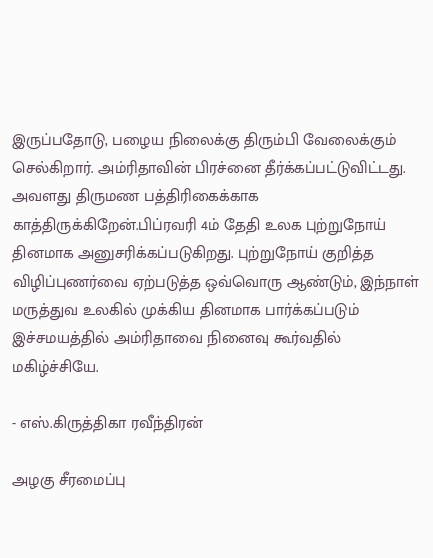இருப்பதோடு, பழைய நிலைக்கு திரும்பி வேலைக்கும் செல்கிறார். அம்ரிதாவின் பிரச்னை தீர்க்கப்பட்டுவிட்டது. அவளது திருமண பத்திரிகைக்காக காத்திருக்கிறேன்.பிப்ரவரி 4ம் தேதி உலக புற்றுநோய் தினமாக அனுசரிக்கப்படுகிறது. புற்றுநோய் குறித்த விழிப்புணர்வை ஏற்படுத்த ஒவ்வொரு ஆண்டும், இந்நாள் மருத்துவ உலகில் முக்கிய தினமாக பார்க்கப்படும் இச்சமயத்தில் அம்ரிதாவை நினைவு கூர்வதில் மகிழ்ச்சியே.

- எஸ்.கிருத்திகா ரவீந்திரன்

அழகு சீரமைப்பு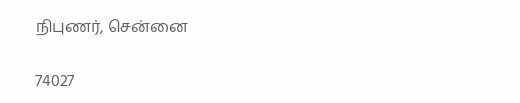நிபுணர், சென்னை

74027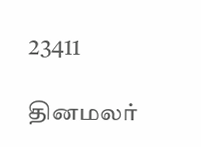23411

தினமலர்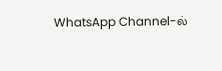WhatsApp Channel-ல்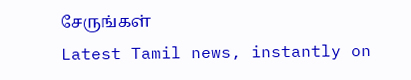சேருங்கள்
Latest Tamil news, instantly on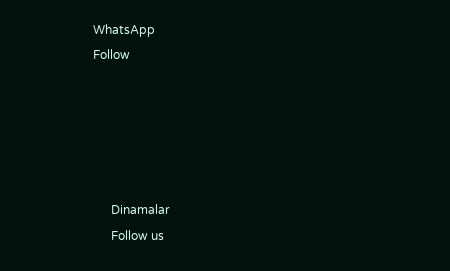WhatsApp
Follow





      Dinamalar
      Follow us